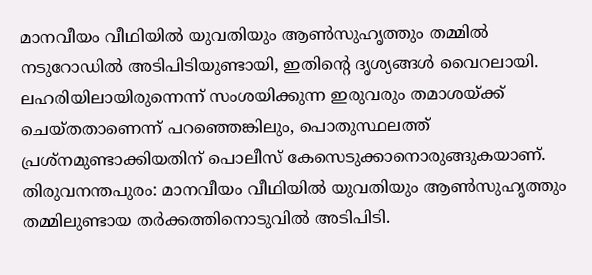മാനവീയം വീഥിയിൽ യുവതിയും ആൺസുഹൃത്തും തമ്മിൽ നടുറോഡിൽ അടിപിടിയുണ്ടായി, ഇതിന്റെ ദൃശ്യങ്ങൾ വൈറലായി. ലഹരിയിലായിരുന്നെന്ന് സംശയിക്കുന്ന ഇരുവരും തമാശയ്ക്ക് ചെയ്തതാണെന്ന് പറഞ്ഞെങ്കിലും, പൊതുസ്ഥലത്ത് പ്രശ്നമുണ്ടാക്കിയതിന് പൊലീസ് കേസെടുക്കാനൊരുങ്ങുകയാണ്.
തിരുവനന്തപുരം: മാനവീയം വീഥിയിൽ യുവതിയും ആൺസുഹൃത്തും തമ്മിലുണ്ടായ തർക്കത്തിനൊടുവിൽ അടിപിടി.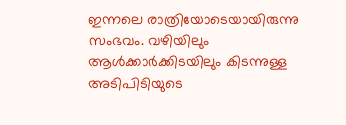ഇന്നലെ രാത്രിയോടെയായിരുന്നു സംഭവം. വഴിയിലും ആൾക്കാർക്കിടയിലും കിടന്നുള്ള അടിപിടിയുടെ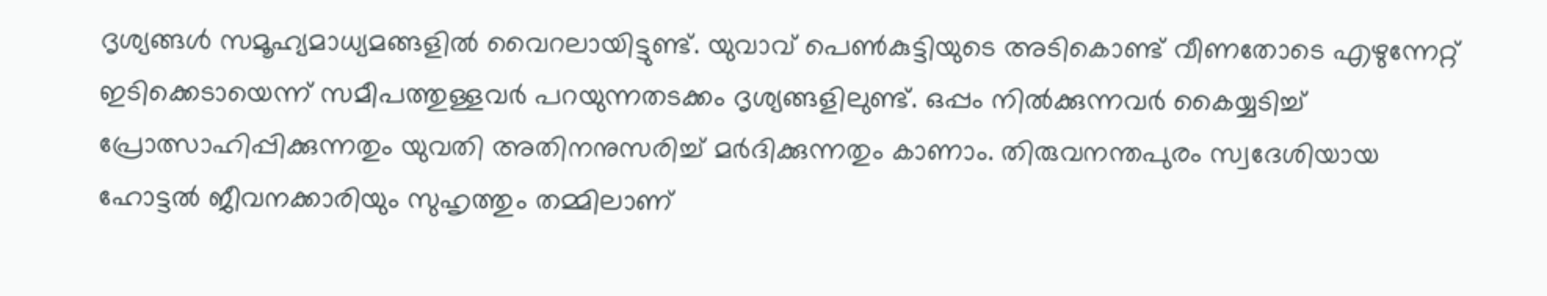ദൃശ്യങ്ങൾ സമൂഹ്യമാധ്യമങ്ങളിൽ വൈറലായിട്ടുണ്ട്. യുവാവ് പെൺകുട്ടിയുടെ അടികൊണ്ട് വീണതോടെ എഴുന്നേറ്റ് ഇടിക്കെടായെന്ന് സമീപത്തുള്ളവർ പറയുന്നതടക്കം ദൃശ്യങ്ങളിലുണ്ട്. ഒപ്പം നിൽക്കുന്നവർ കൈയ്യടിച്ച് പ്രോത്സാഹിപ്പിക്കുന്നതും യുവതി അതിനനുസരിച്ച് മർദിക്കുന്നതും കാണാം. തിരുവനന്തപുരം സ്വദേശിയായ ഹോട്ടൽ ജീവനക്കാരിയും സുഹൃത്തും തമ്മിലാണ്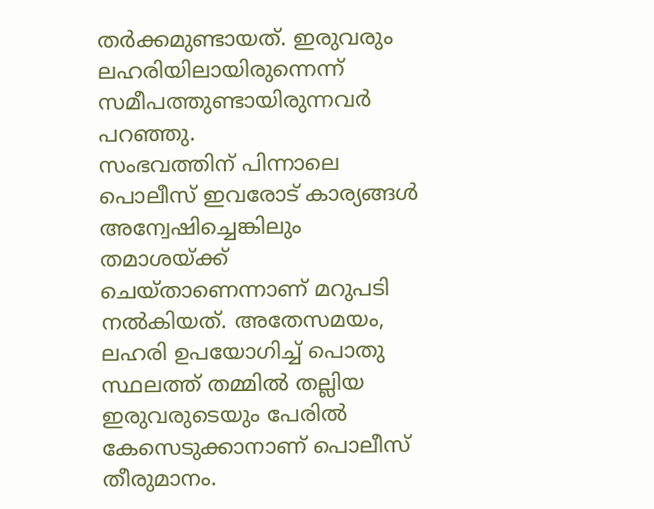തർക്കമുണ്ടായത്. ഇരുവരും ലഹരിയിലായിരുന്നെന്ന് സമീപത്തുണ്ടായിരുന്നവർ പറഞ്ഞു.
സംഭവത്തിന് പിന്നാലെ പൊലീസ് ഇവരോട് കാര്യങ്ങൾ അന്വേഷിച്ചെങ്കിലും തമാശയ്ക്ക് ചെയ്താണെന്നാണ് മറുപടി നൽകിയത്. അതേസമയം, ലഹരി ഉപയോഗിച്ച് പൊതു സ്ഥലത്ത് തമ്മിൽ തല്ലിയ ഇരുവരുടെയും പേരിൽ കേസെടുക്കാനാണ് പൊലീസ് തീരുമാനം.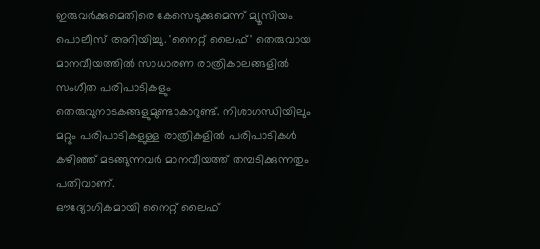ഇരുവർക്കുമെതിരെ കേസെടുക്കുമെന്ന് മ്യൂസിയം പൊലീസ് അറിയിച്ചു. 'നൈറ്റ് ലൈഫ്' തെരുവായ മാനവീയത്തിൽ സാധാരണ രാത്രികാലങ്ങളിൽ സംഗീത പരിപാടികളും തെരുവുനാടകങ്ങളുമുണ്ടാകാറുണ്ട്. നിശാഗന്ധിയിലും മറ്റും പരിപാടികളുള്ള രാത്രികളിൽ പരിപാടികൾ കഴിഞ്ഞ് മടങ്ങുന്നവർ മാനവീയത്ത് തമ്പടിക്കുന്നതും പതിവാണ്.
ഔദ്യോഗികമായി നൈറ്റ് ലൈഫ്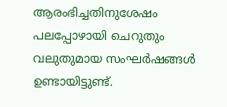ആരംഭിച്ചതിനുശേഷം പലപ്പോഴായി ചെറുതും വലുതുമായ സംഘർഷങ്ങൾ ഉണ്ടായിട്ടുണ്ട്.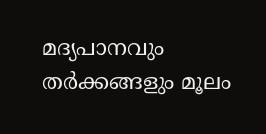മദ്യപാനവും തർക്കങ്ങളും മൂലം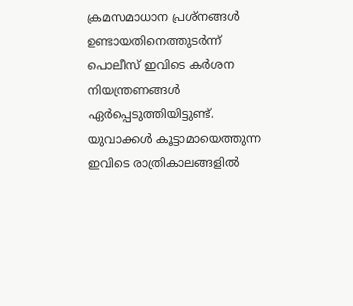ക്രമസമാധാന പ്രശ്നങ്ങൾ ഉണ്ടായതിനെത്തുടർന്ന് പൊലീസ് ഇവിടെ കർശന നിയന്ത്രണങ്ങൾ ഏർപ്പെടുത്തിയിട്ടുണ്ട്. യുവാക്കൾ കൂട്ടാമായെത്തുന്ന ഇവിടെ രാത്രികാലങ്ങളിൽ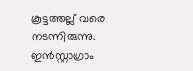കൂട്ടത്തല്ല് വരെ നടന്നിരുന്നു. ഇൻസ്റ്റാഗ്രാം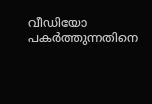വീഡിയോ പകർത്തുന്നതിനെ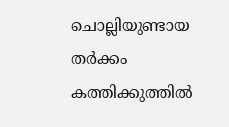ചൊല്ലിയുണ്ടായ തർക്കം കത്തിക്കുത്തിൽ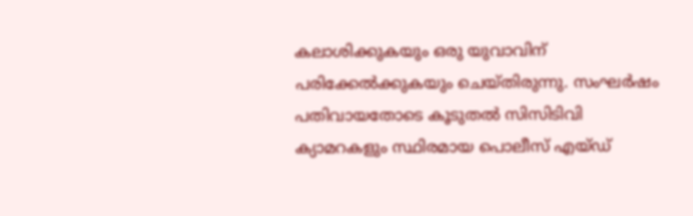കലാശിക്കുകയും ഒരു യുവാവിന് പരിക്കേൽക്കുകയും ചെയ്തിരുന്നു. സംഘർഷം പതിവായതോടെ കൂടുതൽ സിസിടിവി ക്യാമറകളും സ്ഥിരമായ പൊലീസ് എയ്ഡ്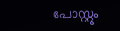പോസ്റ്റും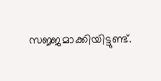സജ്ജമാക്കിയിട്ടുണ്ട്.